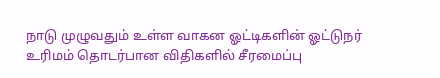நாடு முழுவதும் உள்ள வாகன ஓட்டிகளின் ஓட்டுநர் உரிமம் தொடர்பான விதிகளில் சீரமைப்பு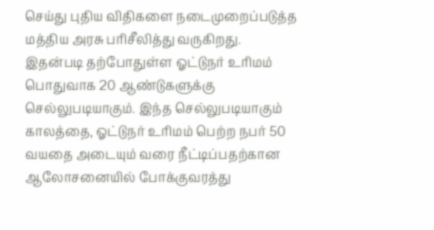செய்து புதிய விதிகளை நடைமுறைப்படுத்த மத்திய அரசு பரிசீலித்து வருகிறது.
இதன்படி தற்போதுள்ள ஓட்டுநர் உரிமம் பொதுவாக 20 ஆண்டுகளுக்கு செல்லுபடியாகும். இந்த செல்லுபடியாகும் காலத்தை, ஓட்டுநர் உரிமம் பெற்ற நபர் 50 வயதை அடையும் வரை நீட்டிப்பதற்கான ஆலோசனையில் போக்குவரத்து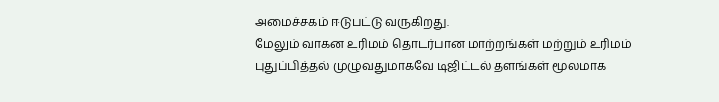அமைச்சகம் ஈடுபட்டு வருகிறது.
மேலும் வாகன உரிமம் தொடர்பான மாற்றங்கள் மற்றும் உரிமம் புதுப்பித்தல் முழுவதுமாகவே டிஜிட்டல் தளங்கள் மூலமாக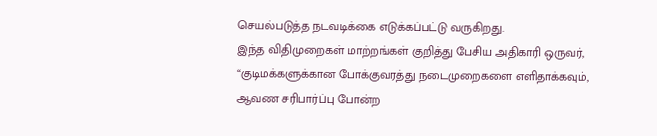செயல்படுத்த நடவடிக்கை எடுக்கப்பட்டு வருகிறது.
இந்த விதிமுறைகள் மாற்றங்கள் குறித்து பேசிய அதிகாரி ஒருவர், “குடிமக்களுக்கான போக்குவரத்து நடைமுறைகளை எளிதாக்கவும், ஆவண சரிபார்ப்பு போன்ற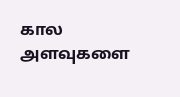கால அளவுகளை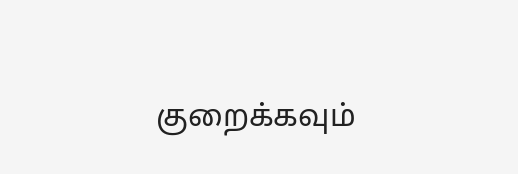குறைக்கவும்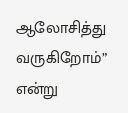ஆலோசித்து வருகிறோம்” என்று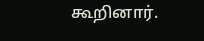கூறினார்.